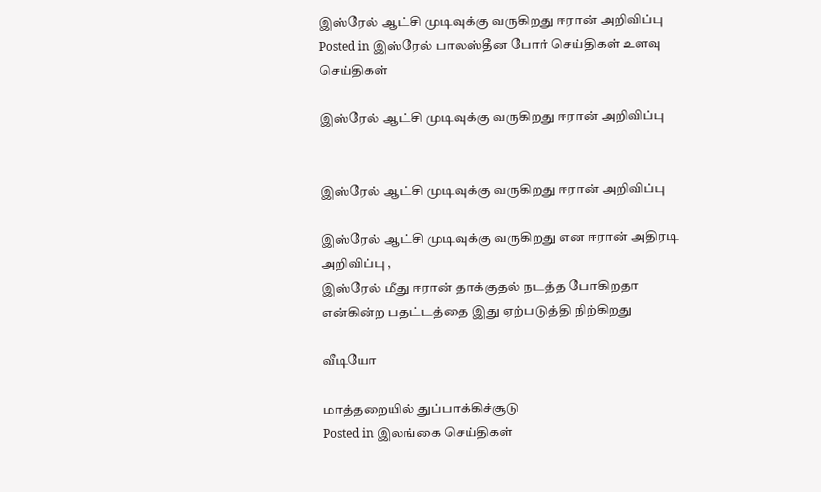இஸ்ரேல் ஆட்சி முடிவுக்கு வருகிறது ஈரான் அறிவிப்பு
Posted in இஸ்ரேல் பாலஸ்தீன போர் செய்திகள் உளவு செய்திகள்

இஸ்ரேல் ஆட்சி முடிவுக்கு வருகிறது ஈரான் அறிவிப்பு


இஸ்ரேல் ஆட்சி முடிவுக்கு வருகிறது ஈரான் அறிவிப்பு

இஸ்ரேல் ஆட்சி முடிவுக்கு வருகிறது என ஈரான் அதிரடி அறிவிப்பு ,
இஸ்ரேல் மீது ஈரான் தாக்குதல் நடத்த போகிறதா என்கின்ற பதட்டத்தை இது ஏற்படுத்தி நிற்கிறது

வீடியோ

மாத்தறையில் துப்பாக்கிச்சூடு
Posted in இலங்கை செய்திகள்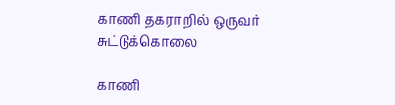காணி தகராறில் ஒருவர் சுட்டுக்கொலை

காணி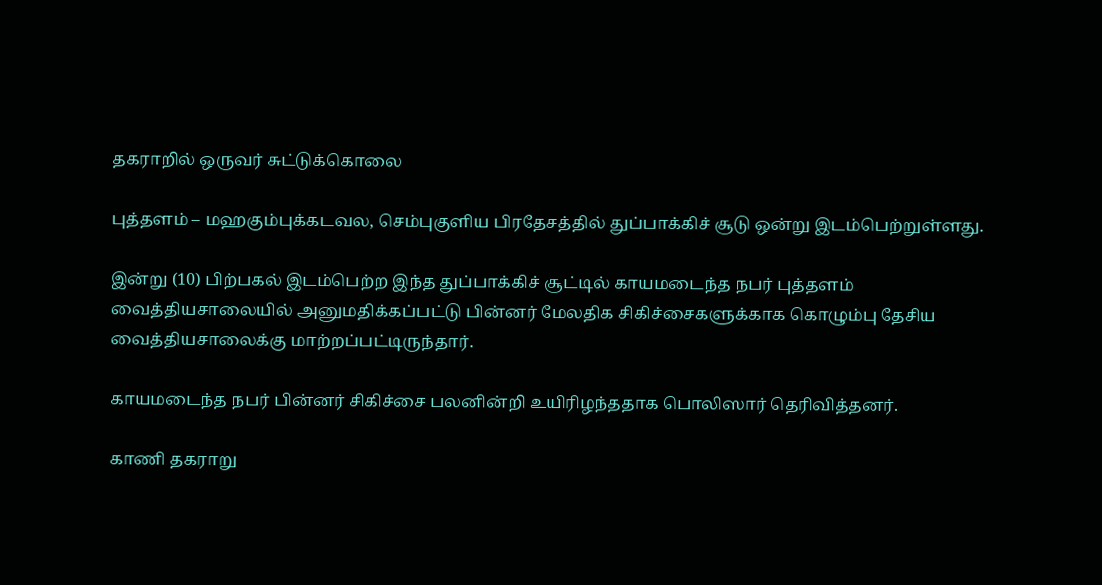தகராறில் ஒருவர் சுட்டுக்கொலை

புத்தளம் – மஹகும்புக்கடவல, செம்புகுளிய பிரதேசத்தில் துப்பாக்கிச் சூடு ஒன்று இடம்பெற்றுள்ளது.

இன்று (10) பிற்பகல் இடம்பெற்ற இந்த துப்பாக்கிச் சூட்டில் காயமடைந்த நபர் புத்தளம் வைத்தியசாலையில் அனுமதிக்கப்பட்டு பின்னர் மேலதிக சிகிச்சைகளுக்காக கொழும்பு தேசிய வைத்தியசாலைக்கு மாற்றப்பட்டிருந்தார்.

காயமடைந்த நபர் பின்னர் சிகிச்சை பலனின்றி உயிரிழந்ததாக பொலிஸார் தெரிவித்தனர்.

காணி தகராறு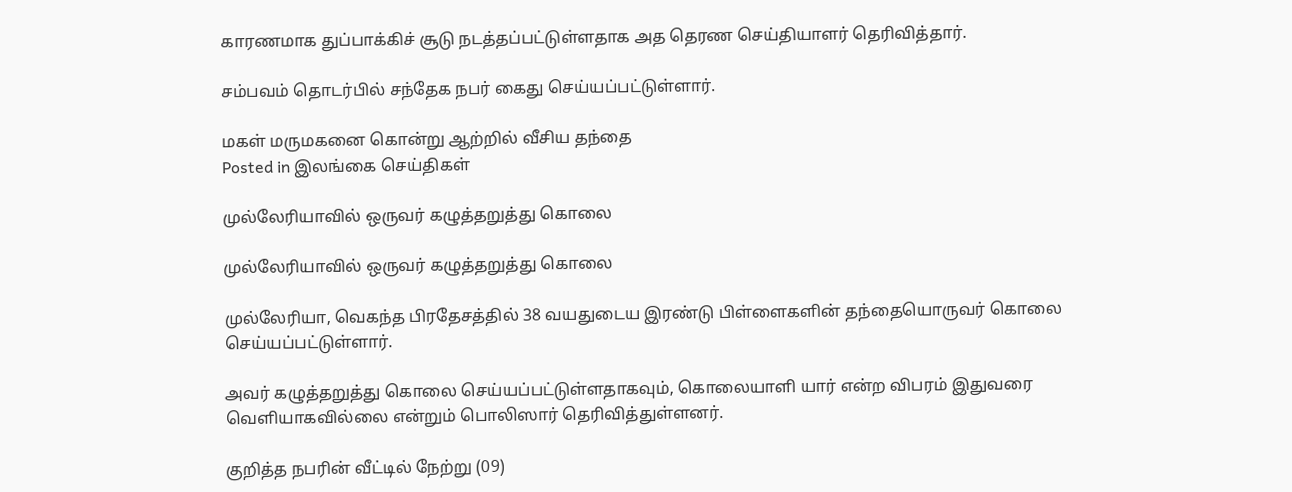காரணமாக துப்பாக்கிச் சூடு நடத்தப்பட்டுள்ளதாக அத தெரண செய்தியாளர் தெரிவித்தார்.

சம்பவம் தொடர்பில் சந்தேக நபர் கைது செய்யப்பட்டுள்ளார்.

மகள் மருமகனை கொன்று ஆற்றில் வீசிய தந்தை
Posted in இலங்கை செய்திகள்

முல்லேரியாவில் ஒருவர் கழுத்தறுத்து கொலை

முல்லேரியாவில் ஒருவர் கழுத்தறுத்து கொலை

முல்லேரியா, வெகந்த பிரதேசத்தில் 38 வயதுடைய இரண்டு பிள்ளைகளின் தந்தையொருவர் கொலை செய்யப்பட்டுள்ளார்.

அவர் கழுத்தறுத்து கொலை செய்யப்பட்டுள்ளதாகவும், கொலையாளி யார் என்ற விபரம் இதுவரை வெளியாகவில்லை என்றும் பொலிஸார் தெரிவித்துள்ளனர்.

குறித்த நபரின் வீட்டில் நேற்று (09)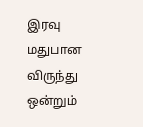இரவு மதுபான விருந்து ஒன்றும்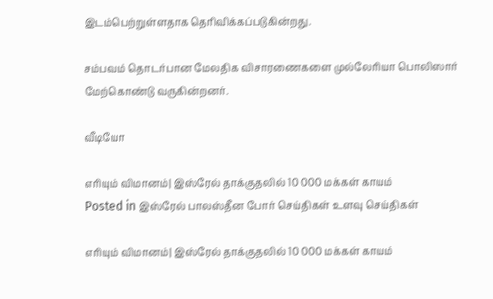இடம்பெற்றுள்ளதாக தெரிவிக்கப்படுகின்றது.

சம்பவம் தொடர்பான மேலதிக விசாரணைகளை முல்லேரியா பொலிஸார் மேற்கொண்டு வருகின்றனர்.

வீடியோ

எரியும் விமானம்| இஸ்ரேல் தாக்குதலில் 10 000 மக்கள் காயம்
Posted in இஸ்ரேல் பாலஸ்தீன போர் செய்திகள் உளவு செய்திகள்

எரியும் விமானம்| இஸ்ரேல் தாக்குதலில் 10 000 மக்கள் காயம்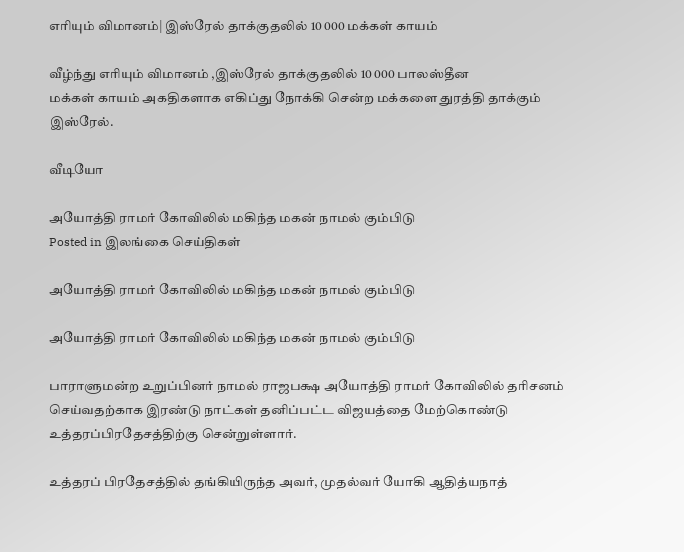எரியும் விமானம்| இஸ்ரேல் தாக்குதலில் 10 000 மக்கள் காயம்

வீழ்ந்து எரியும் விமானம் ,இஸ்ரேல் தாக்குதலில் 10 000 பாலஸ்தீன
மக்கள் காயம் அகதிகளாக எகிப்து நோக்கி சென்ற மக்களை துரத்தி தாக்கும் இஸ்ரேல்.

வீடியோ

அயோத்தி ராமர் கோவிலில் மகிந்த மகன் நாமல் கும்பிடு
Posted in இலங்கை செய்திகள்

அயோத்தி ராமர் கோவிலில் மகிந்த மகன் நாமல் கும்பிடு

அயோத்தி ராமர் கோவிலில் மகிந்த மகன் நாமல் கும்பிடு

பாராளுமன்ற உறுப்பினர் நாமல் ராஜபக்ஷ அயோத்தி ராமர் கோவிலில் தரிசனம் செய்வதற்காக இரண்டு நாட்கள் தனிப்பட்ட விஜயத்தை மேற்கொண்டு உத்தரப்பிரதேசத்திற்கு சென்றுள்ளார்.

உத்தரப் பிரதேசத்தில் தங்கியிருந்த அவர், முதல்வர் யோகி ஆதித்யநாத்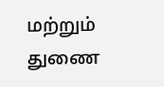மற்றும் துணை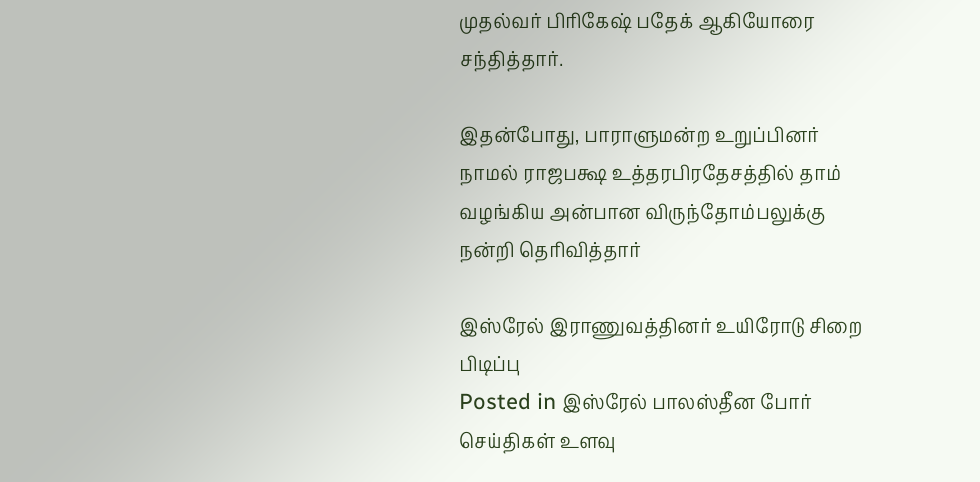முதல்வர் பிரிகேஷ் பதேக் ஆகியோரை சந்தித்தார்.

இதன்போது, பாராளுமன்ற உறுப்பினர் நாமல் ராஜபக்ஷ உத்தரபிரதேசத்தில் தாம் வழங்கிய அன்பான விருந்தோம்பலுக்கு நன்றி தெரிவித்தார்

இஸ்ரேல் இராணுவத்தினர் உயிரோடு சிறை பிடிப்பு
Posted in இஸ்ரேல் பாலஸ்தீன போர் செய்திகள் உளவு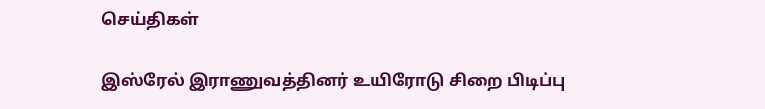செய்திகள்

இஸ்ரேல் இராணுவத்தினர் உயிரோடு சிறை பிடிப்பு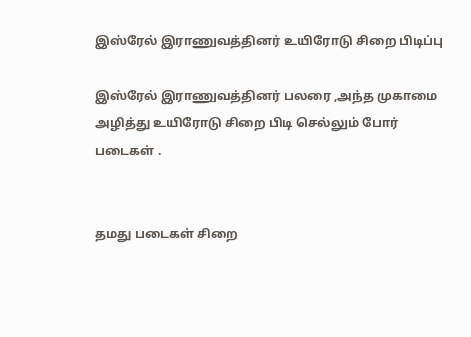இஸ்ரேல் இராணுவத்தினர் உயிரோடு சிறை பிடிப்பு

இஸ்ரேல் இராணுவத்தினர் பலரை ,அந்த முகாமை
அழித்து உயிரோடு சிறை பிடி செல்லும் போர் படைகள் .


தமது படைகள் சிறை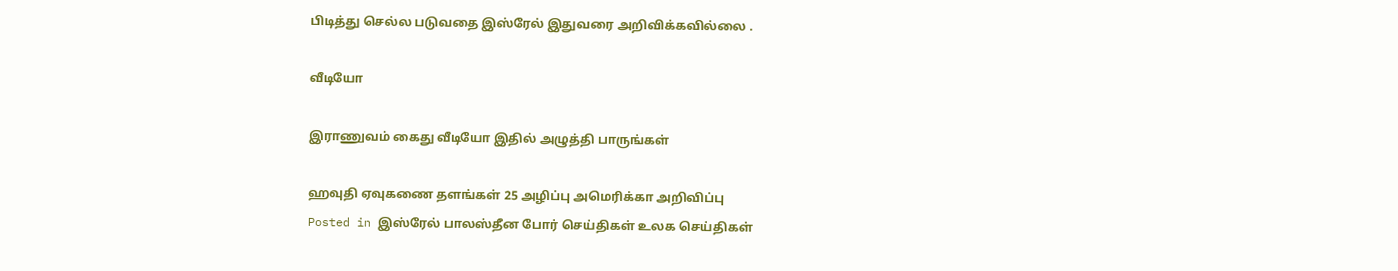பிடித்து செல்ல படுவதை இஸ்ரேல் இதுவரை அறிவிக்கவில்லை .

வீடியோ

இராணுவம் கைது வீடியோ இதில் அழுத்தி பாருங்கள்

ஹவுதி ஏவுகணை தளங்கள் 25 அழிப்பு அமெரிக்கா அறிவிப்பு
Posted in இஸ்ரேல் பாலஸ்தீன போர் செய்திகள் உலக செய்திகள்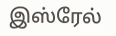இஸ்ரேல்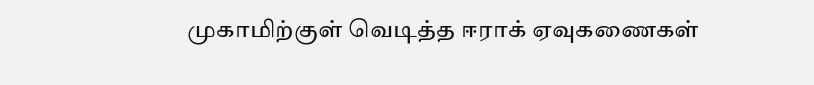முகாமிற்குள் வெடித்த ஈராக் ஏவுகணைகள்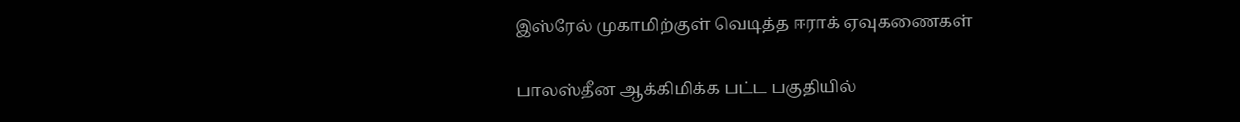இஸ்ரேல் முகாமிற்குள் வெடித்த ஈராக் ஏவுகணைகள்

பாலஸ்தீன ஆக்கிமிக்க பட்ட பகுதியில்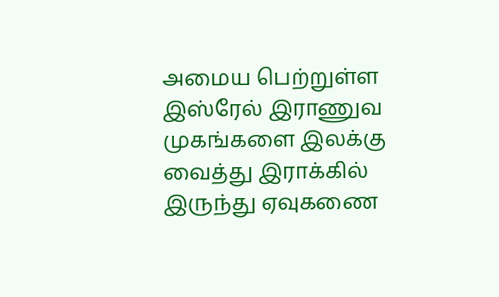அமைய பெற்றுள்ள
இஸ்ரேல் இராணுவ முகங்களை இலக்கு
வைத்து இராக்கில் இருந்து ஏவுகணை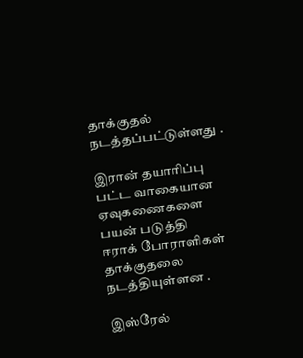தாக்குதல் நடத்தப்பட்டுள்ளது .

இரான் தயாரிப்பு பட்ட வாகையான ஏவுகணைகளை பயன் படுத்தி
ஈராக் போராளிகள் தாக்குதலை நடத்தியுள்ளன .

இஸ்ரேல்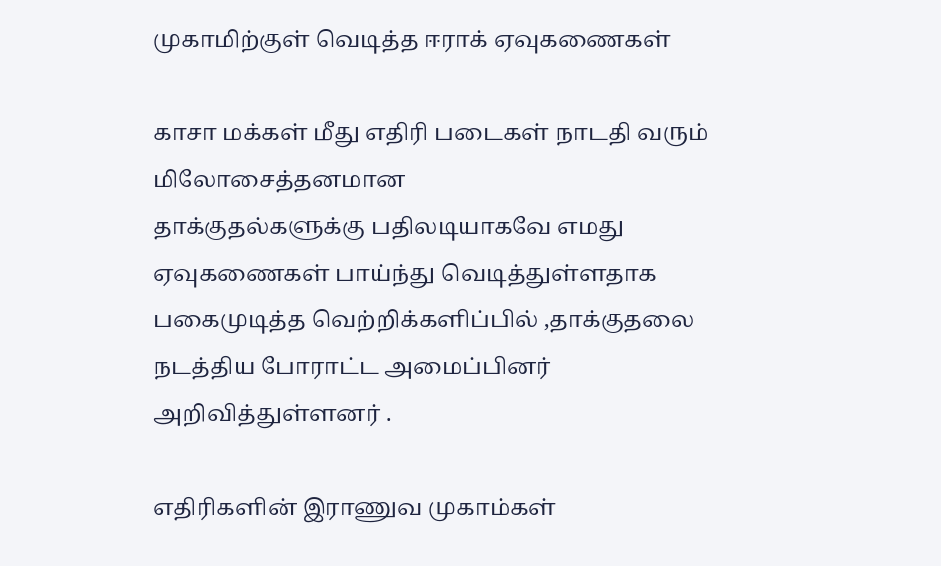முகாமிற்குள் வெடித்த ஈராக் ஏவுகணைகள்

காசா மக்கள் மீது எதிரி படைகள் நாடதி வரும் மிலோசைத்தனமான
தாக்குதல்களுக்கு பதிலடியாகவே எமது
ஏவுகணைகள் பாய்ந்து வெடித்துள்ளதாக பகைமுடித்த வெற்றிக்களிப்பில் ,தாக்குதலை நடத்திய போராட்ட அமைப்பினர் அறிவித்துள்ளனர் .

எதிரிகளின் இராணுவ முகாம்கள்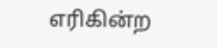எரிகின்ற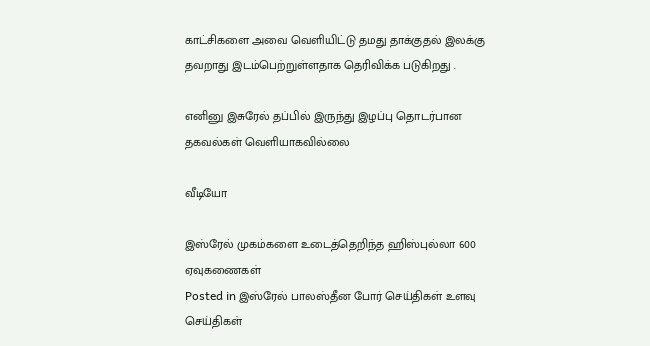காட்சிகளை அவை வெளியிட்டு தமது தாக்குதல் இலக்கு தவறாது இடம்பெற்றுள்ளதாக தெரிவிக்க படுகிறது .

எனினு இசுரேல் தப்பில் இருந்து இழப்பு தொடர்பான தகவல்கள் வெளியாகவில்லை

வீடியோ

இஸ்ரேல் முகம்களை உடைத்தெறிந்த ஹிஸ்புல்லா 600 ஏவுகணைகள்
Posted in இஸ்ரேல் பாலஸ்தீன போர் செய்திகள் உளவு செய்திகள்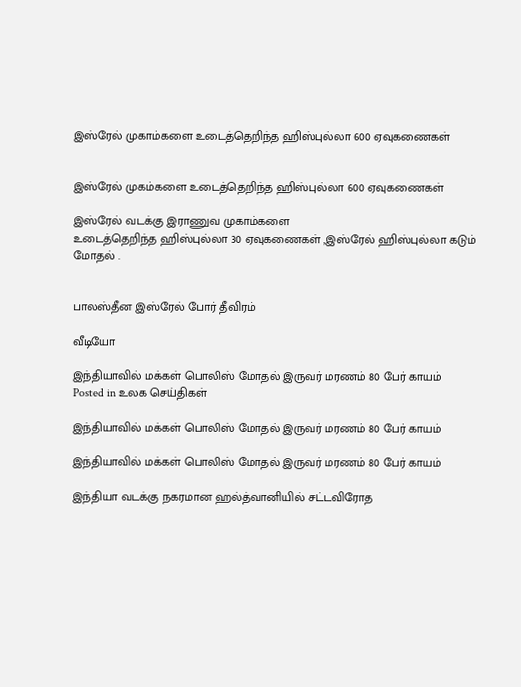இஸ்ரேல் முகாம்களை உடைத்தெறிந்த ஹிஸ்புல்லா 600 ஏவுகணைகள்


இஸ்ரேல் முகம்களை உடைத்தெறிந்த ஹிஸ்புல்லா 600 ஏவுகணைகள்

இஸ்ரேல் வடக்கு இராணுவ முகாம்களை
உடைத்தெறிந்த ஹிஸ்புல்லா 30 ஏவுகணைகள் ,இஸ்ரேல் ஹிஸ்புல்லா கடும் மோதல் .


பாலஸ்தீன இஸ்ரேல் போர் தீவிரம்

வீடியோ

இந்தியாவில் மக்கள் பொலிஸ் மோதல் இருவர் மரணம் 80 பேர் காயம்
Posted in உலக செய்திகள்

இந்தியாவில் மக்கள் பொலிஸ் மோதல் இருவர் மரணம் 80 பேர் காயம்

இந்தியாவில் மக்கள் பொலிஸ் மோதல் இருவர் மரணம் 80 பேர் காயம்

இந்தியா வடக்கு நகரமான ஹல்த்வானியில் சட்டவிரோத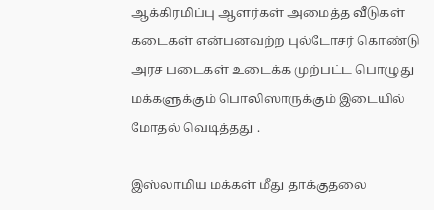ஆக்கிரமிப்பு ஆளர்கள் அமைத்த வீடுகள் கடைகள் என்பனவற்ற புல்டோசர் கொண்டு அரச படைகள் உடைக்க முற்பட்ட பொழுது மக்களுக்கும் பொலிஸாருக்கும் இடையில் மோதல் வெடித்தது .

இஸ்லாமிய மக்கள் மீது தாக்குதலை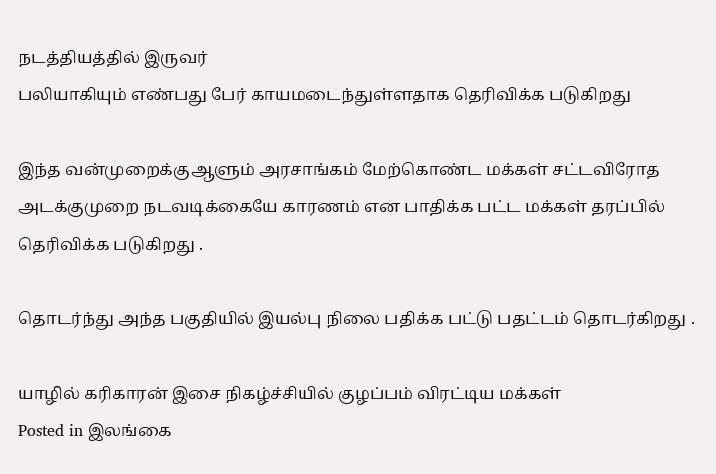நடத்தியத்தில் இருவர்
பலியாகியும் எண்பது பேர் காயமடைந்துள்ளதாக தெரிவிக்க படுகிறது

இந்த வன்முறைக்குஆளும் அரசாங்கம் மேற்கொண்ட மக்கள் சட்டவிரோத அடக்குமுறை நடவடிக்கையே காரணம் என பாதிக்க பட்ட மக்கள் தரப்பில் தெரிவிக்க படுகிறது .

தொடர்ந்து அந்த பகுதியில் இயல்பு நிலை பதிக்க பட்டு பதட்டம் தொடர்கிறது .

யாழில் கரிகாரன் இசை நிகழ்ச்சியில் குழப்பம் விரட்டிய மக்கள்
Posted in இலங்கை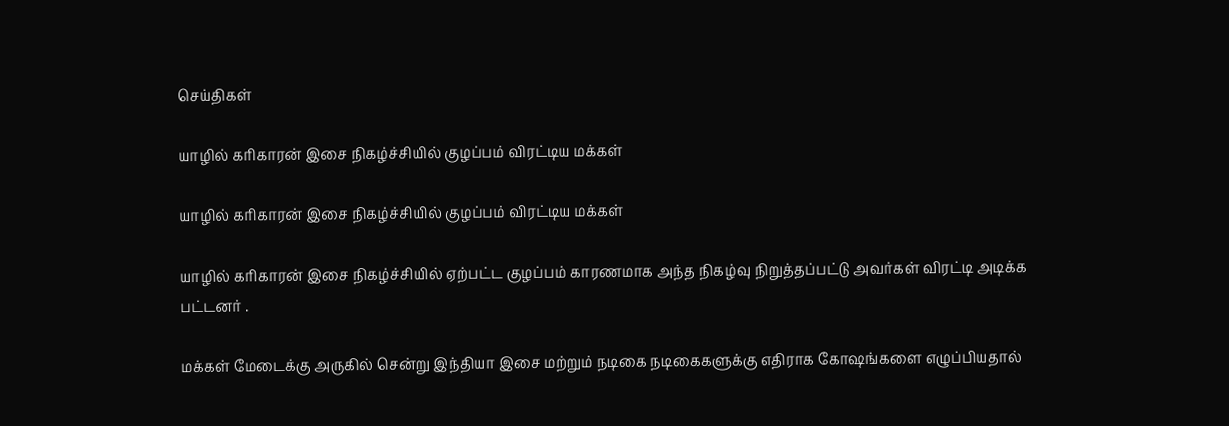செய்திகள்

யாழில் கரிகாரன் இசை நிகழ்ச்சியில் குழப்பம் விரட்டிய மக்கள்

யாழில் கரிகாரன் இசை நிகழ்ச்சியில் குழப்பம் விரட்டிய மக்கள்

யாழில் கரிகாரன் இசை நிகழ்ச்சியில் ஏற்பட்ட குழப்பம் காரணமாக அந்த நிகழ்வு நிறுத்தப்பட்டு அவர்கள் விரட்டி அடிக்க பட்டனர் .

மக்கள் மேடைக்கு அருகில் சென்று இந்தியா இசை மற்றும் நடிகை நடிகைகளுக்கு எதிராக கோஷங்களை எழுப்பியதால்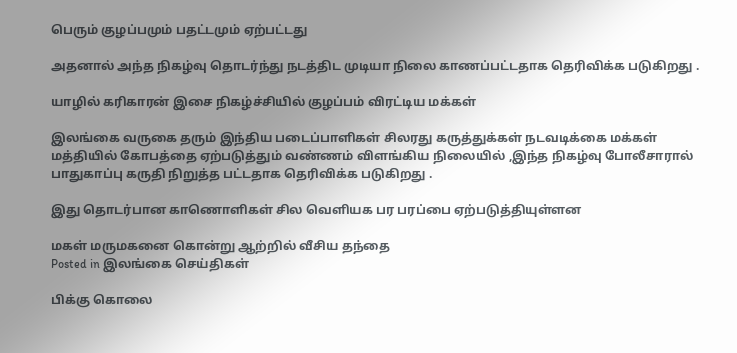பெரும் குழப்பமும் பதட்டமும் ஏற்பட்டது

அதனால் அந்த நிகழ்வு தொடர்ந்து நடத்திட முடியா நிலை காணப்பட்டதாக தெரிவிக்க படுகிறது .

யாழில் கரிகாரன் இசை நிகழ்ச்சியில் குழப்பம் விரட்டிய மக்கள்

இலங்கை வருகை தரும் இந்திய படைப்பாளிகள் சிலரது கருத்துக்கள் நடவடிக்கை மக்கள் மத்தியில் கோபத்தை ஏற்படுத்தும் வண்ணம் விளங்கிய நிலையில் ,இந்த நிகழ்வு போலீசாரால் பாதுகாப்பு கருதி நிறுத்த பட்டதாக தெரிவிக்க படுகிறது .

இது தொடர்பான காணொளிகள் சில வெளியக பர பரப்பை ஏற்படுத்தியுள்ளன

மகள் மருமகனை கொன்று ஆற்றில் வீசிய தந்தை
Posted in இலங்கை செய்திகள்

பிக்கு கொலை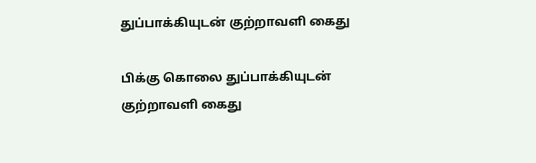துப்பாக்கியுடன் குற்றாவளி கைது

பிக்கு கொலை துப்பாக்கியுடன் குற்றாவளி கைது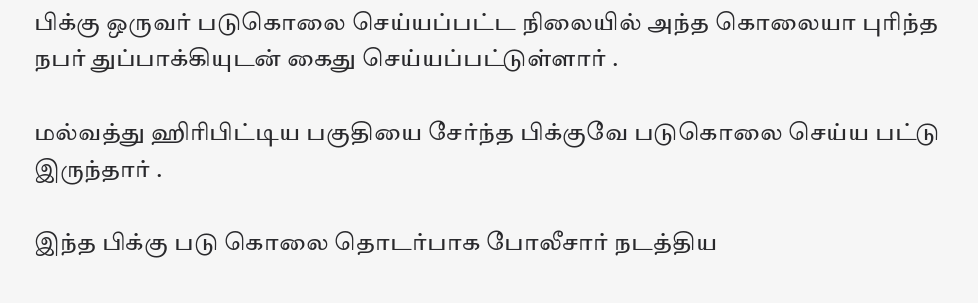பிக்கு ஒருவர் படுகொலை செய்யப்பட்ட நிலையில் அந்த கொலையா புரிந்த நபர் துப்பாக்கியுடன் கைது செய்யப்பட்டுள்ளார் .

மல்வத்து ஹிரிபிட்டிய பகுதியை சேர்ந்த பிக்குவே படுகொலை செய்ய பட்டு இருந்தார் .

இந்த பிக்கு படு கொலை தொடர்பாக போலீசார் நடத்திய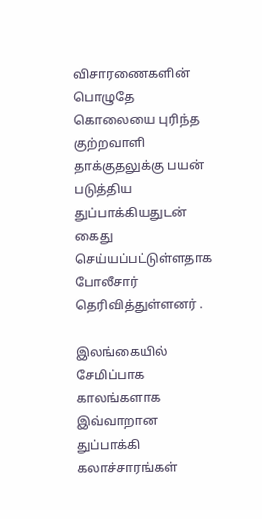விசாரணைகளின் பொழுதே கொலையை புரிந்த குற்றவாளி தாக்குதலுக்கு பயன் படுத்திய துப்பாக்கியதுடன் கைது செய்யப்பட்டுள்ளதாக போலீசார் தெரிவித்துள்ளனர் .

இலங்கையில் சேமிப்பாக காலங்களாக இவ்வாறான துப்பாக்கி கலாச்சாரங்கள்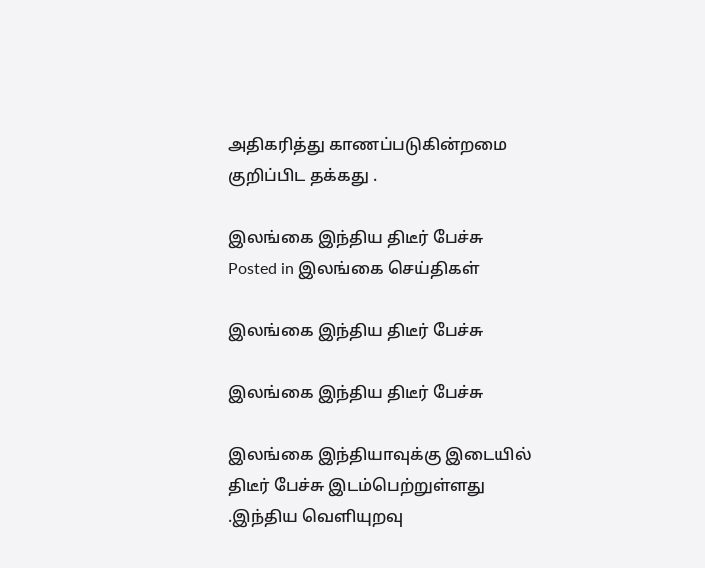அதிகரித்து காணப்படுகின்றமை குறிப்பிட தக்கது .

இலங்கை இந்திய திடீர் பேச்சு
Posted in இலங்கை செய்திகள்

இலங்கை இந்திய திடீர் பேச்சு

இலங்கை இந்திய திடீர் பேச்சு

இலங்கை இந்தியாவுக்கு இடையில் திடீர் பேச்சு இடம்பெற்றுள்ளது .இந்திய வெளியுறவு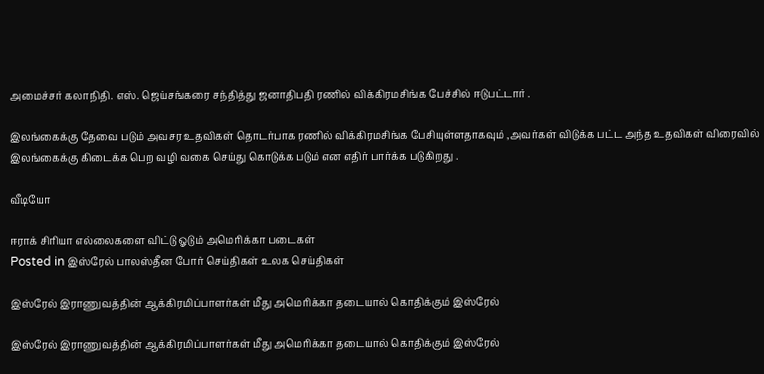அமைச்சர் கலாநிதி. எஸ். ஜெய்சங்கரை சந்தித்து ஜனாதிபதி ரணில் விக்கிரமசிங்க பேச்சில் ஈடுபட்டார் .

இலங்கைக்கு தேவை படும் அவசர உதவிகள் தொடர்பாக ரணில் விக்கிரமசிங்க பேசியுள்ளதாகவும் ,அவர்கள் விடுக்க பட்ட அந்த உதவிகள் விரைவில் இலங்கைக்கு கிடைக்க பெற வழி வகை செய்து கொடுக்க படும் என எதிர் பார்க்க படுகிறது .

வீடியோ

ஈராக் சிரியா எல்லைகளை விட்டு ஓடும் அமெரிக்கா படைகள்
Posted in இஸ்ரேல் பாலஸ்தீன போர் செய்திகள் உலக செய்திகள்

இஸ்ரேல் இராணுவத்தின் ஆக்கிரமிப்பாளர்கள் மீது அமெரிக்கா தடையால் கொதிக்கும் இஸ்ரேல்

இஸ்ரேல் இராணுவத்தின் ஆக்கிரமிப்பாளர்கள் மீது அமெரிக்கா தடையால் கொதிக்கும் இஸ்ரேல்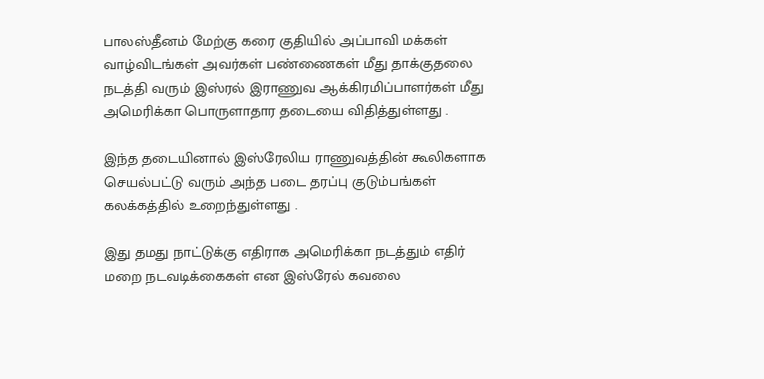பாலஸ்தீனம் மேற்கு கரை குதியில் அப்பாவி மக்கள் வாழ்விடங்கள் அவர்கள் பண்ணைகள் மீது தாக்குதலை நடத்தி வரும் இஸ்ரல் இராணுவ ஆக்கிரமிப்பாளர்கள் மீது அமெரிக்கா பொருளாதார தடையை விதித்துள்ளது .

இந்த தடையினால் இஸ்ரேலிய ராணுவத்தின் கூலிகளாக செயல்பட்டு வரும் அந்த படை தரப்பு குடும்பங்கள் கலக்கத்தில் உறைந்துள்ளது .

இது தமது நாட்டுக்கு எதிராக அமெரிக்கா நடத்தும் எதிர் மறை நடவடிக்கைகள் என இஸ்ரேல் கவலை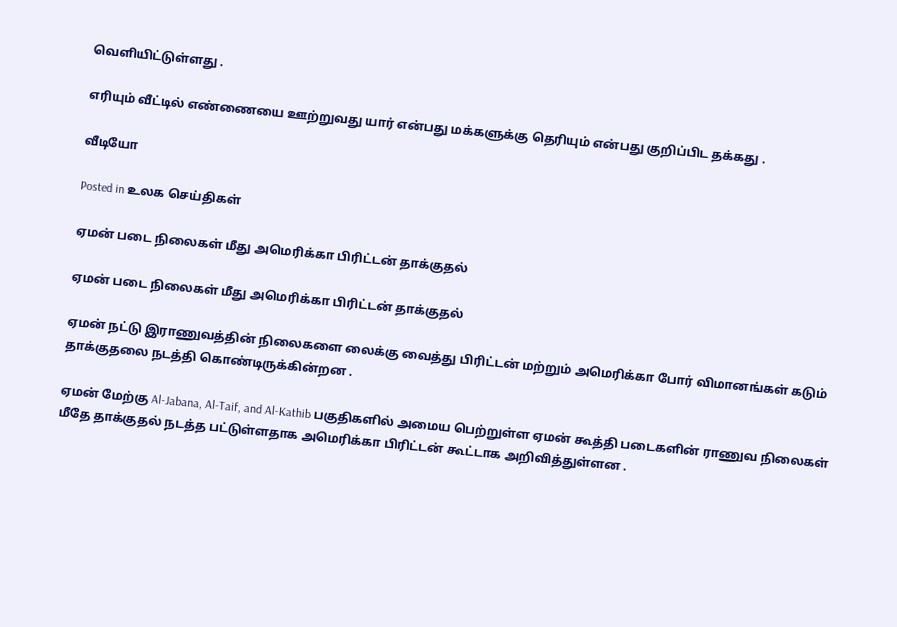வெளியிட்டுள்ளது .

எரியும் வீட்டில் எண்ணையை ஊற்றுவது யார் என்பது மக்களுக்கு தெரியும் என்பது குறிப்பிட தக்கது .

வீடியோ

Posted in உலக செய்திகள்

ஏமன் படை நிலைகள் மீது அமெரிக்கா பிரிட்டன் தாக்குதல்

ஏமன் படை நிலைகள் மீது அமெரிக்கா பிரிட்டன் தாக்குதல்

ஏமன் நட்டு இராணுவத்தின் நிலைகளை லைக்கு வைத்து பிரிட்டன் மற்றும் அமெரிக்கா போர் விமானங்கள் கடும் தாக்குதலை நடத்தி கொண்டிருக்கின்றன .

ஏமன் மேற்கு Al-Jabana, Al-Taif, and Al-Kathib பகுதிகளில் அமைய பெற்றுள்ள ஏமன் கூத்தி படைகளின் ராணுவ நிலைகள் மீதே தாக்குதல் நடத்த பட்டுள்ளதாக அமெரிக்கா பிரிட்டன் கூட்டாக அறிவித்துள்ளன .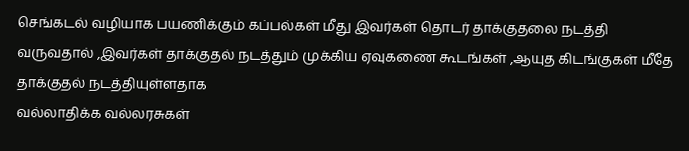செங்கடல் வழியாக பயணிக்கும் கப்பல்கள் மீது இவர்கள் தொடர் தாக்குதலை நடத்தி வருவதால் ,இவர்கள் தாக்குதல் நடத்தும் முக்கிய ஏவுகணை கூடங்கள் ,ஆயுத கிடங்குகள் மீதே தாக்குதல் நடத்தியுள்ளதாக
வல்லாதிக்க வல்லரசுகள்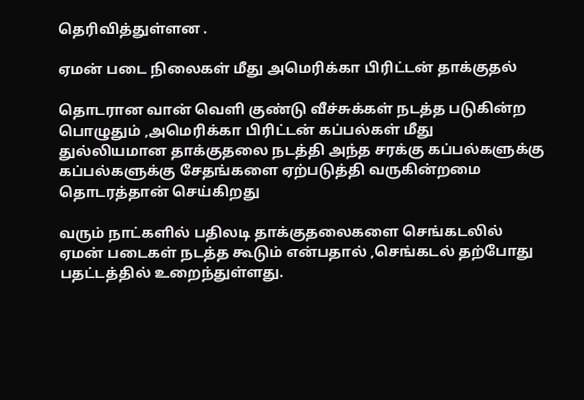தெரிவித்துள்ளன .

ஏமன் படை நிலைகள் மீது அமெரிக்கா பிரிட்டன் தாக்குதல்

தொடரான வான் வெளி குண்டு வீச்சுக்கள் நடத்த படுகின்ற பொழுதும் ,அமெரிக்கா பிரிட்டன் கப்பல்கள் மீது துல்லியமான தாக்குதலை நடத்தி அந்த சரக்கு கப்பல்களுக்கு கப்பல்களுக்கு சேதங்களை ஏற்படுத்தி வருகின்றமை தொடரத்தான் செய்கிறது

வரும் நாட்களில் பதிலடி தாக்குதலைகளை செங்கடலில் ஏமன் படைகள் நடத்த கூடும் என்பதால் ,செங்கடல் தற்போது பதட்டத்தில் உறைந்துள்ளது.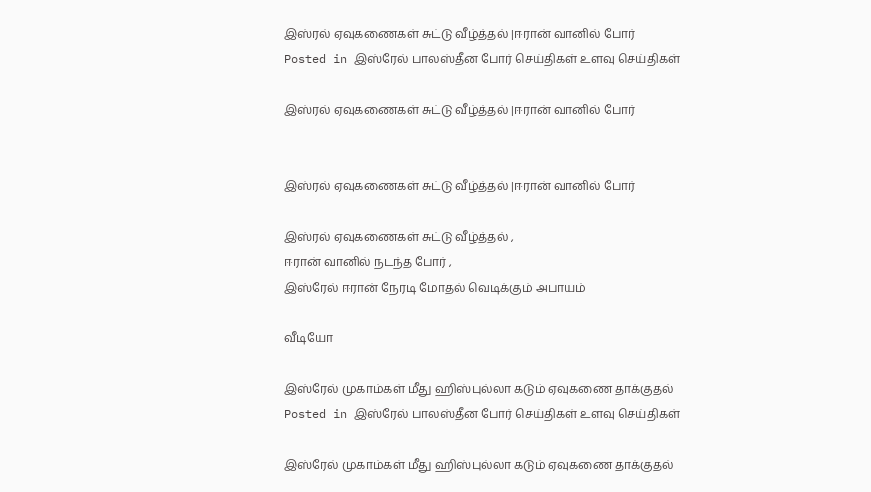இஸ்ரல் ஏவுகணைகள் சுட்டு வீழ்த்தல் |ஈரான் வானில் போர்
Posted in இஸ்ரேல் பாலஸ்தீன போர் செய்திகள் உளவு செய்திகள்

இஸ்ரல் ஏவுகணைகள் சுட்டு வீழ்த்தல் |ஈரான் வானில் போர்


இஸ்ரல் ஏவுகணைகள் சுட்டு வீழ்த்தல் |ஈரான் வானில் போர்

இஸ்ரல் ஏவுகணைகள் சுட்டு வீழ்த்தல் ,
ஈரான் வானில் நடந்த போர் ,
இஸ்ரேல் ஈரான் நேரடி மோதல் வெடிக்கும் அபாயம்

வீடியோ

இஸ்ரேல் முகாம்கள் மீது ஹிஸ்புல்லா கடும் ஏவுகணை தாக்குதல்
Posted in இஸ்ரேல் பாலஸ்தீன போர் செய்திகள் உளவு செய்திகள்

இஸ்ரேல் முகாம்கள் மீது ஹிஸ்புல்லா கடும் ஏவுகணை தாக்குதல்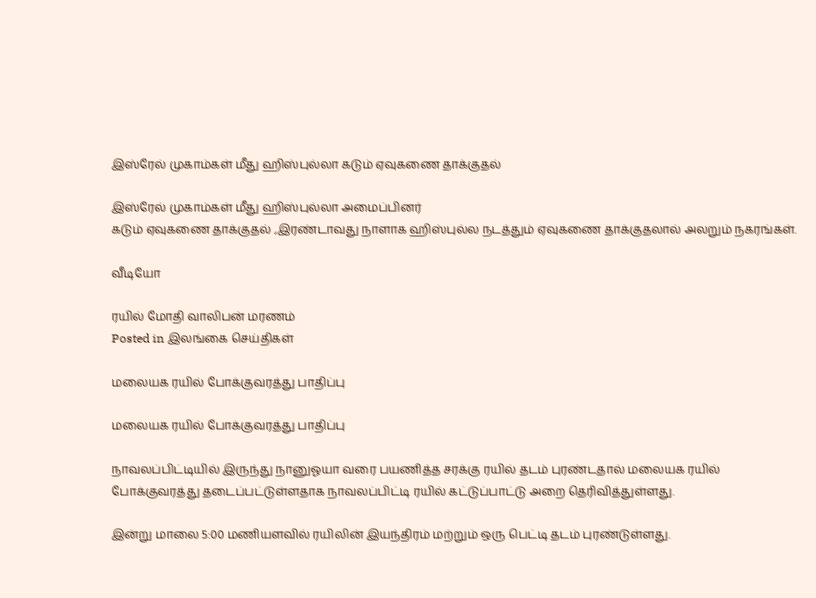இஸ்ரேல் முகாம்கள் மீது ஹிஸ்புல்லா கடும் ஏவுகணை தாக்குதல்

இஸ்ரேல் முகாம்கள் மீது ஹிஸ்புல்லா அமைப்பினர்
கடும் ஏவுகணை தாக்குதல் ,இரண்டாவது நாளாக ஹிஸ்புல்ல நடத்தும் ஏவுகணை தாக்குதலால் அலறும் நகரங்கள்.

வீடியோ

ரயில் மோதி வாலிபன் மரணம்
Posted in இலங்கை செய்திகள்

மலையக ரயில் போக்குவரத்து பாதிப்பு

மலையக ரயில் போக்குவரத்து பாதிப்பு

நாவலப்பிட்டியில் இருந்து நானுஓயா வரை பயணித்த சரக்கு ரயில் தடம் புரண்டதால் மலையக ரயில் போக்குவரத்து தடைப்பட்டுள்ளதாக நாவலப்பிட்டி ரயில் கட்டுப்பாட்டு அறை தெரிவித்துள்ளது.

இன்று மாலை 5:00 மணியளவில் ரயிலின் இயந்திரம் மற்றும் ஒரு பெட்டி தடம் புரண்டுள்ளது.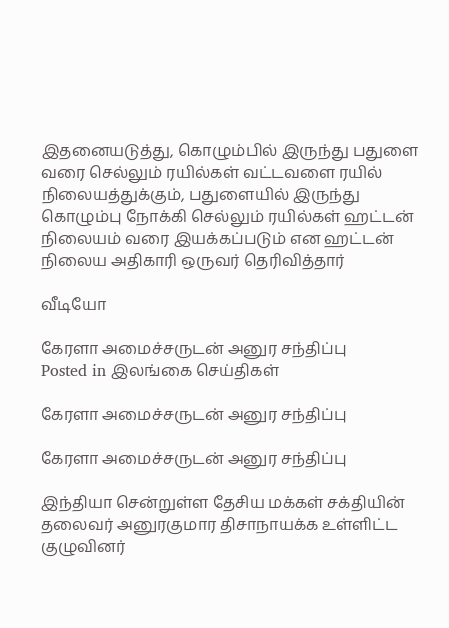இதனையடுத்து, கொழும்பில் இருந்து பதுளை வரை செல்லும் ரயில்கள் வட்டவளை ரயில் நிலையத்துக்கும், பதுளையில் இருந்து கொழும்பு நோக்கி செல்லும் ரயில்கள் ஹட்டன் நிலையம் வரை இயக்கப்படும் என ஹட்டன் நிலைய அதிகாரி ஒருவர் தெரிவித்தார்

வீடியோ

கேரளா அமைச்சருடன் அனுர சந்திப்பு
Posted in இலங்கை செய்திகள்

கேரளா அமைச்சருடன் அனுர சந்திப்பு

கேரளா அமைச்சருடன் அனுர சந்திப்பு

இந்தியா சென்றுள்ள தேசிய மக்கள் சக்தியின் தலைவர் அனுரகுமார திசாநாயக்க உள்ளிட்ட குழுவினர்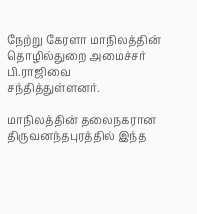நேற்று கேரளா மாநிலத்தின் தொழில்துறை அமைச்சர் பி.ராஜிவை சந்தித்துள்ளனர்.

மாநிலத்தின் தலைநகரான திருவனந்தபுரத்தில் இந்த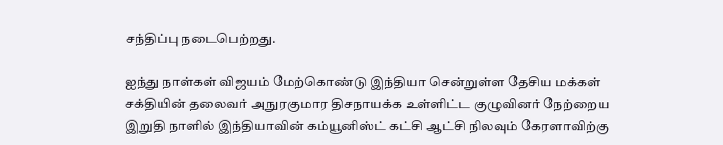சந்திப்பு நடைபெற்றது.

ஐந்து நாள்கள் விஜயம் மேற்கொண்டு இந்தியா சென்றுள்ள தேசிய மக்கள் சக்தியின் தலைவர் அநுரகுமார திசநாயக்க உள்ளிட்ட குழுவினர் நேற்றைய இறுதி நாளில் இந்தியாவின் கம்யூனிஸ்ட் கட்சி ஆட்சி நிலவும் கேரளாவிற்கு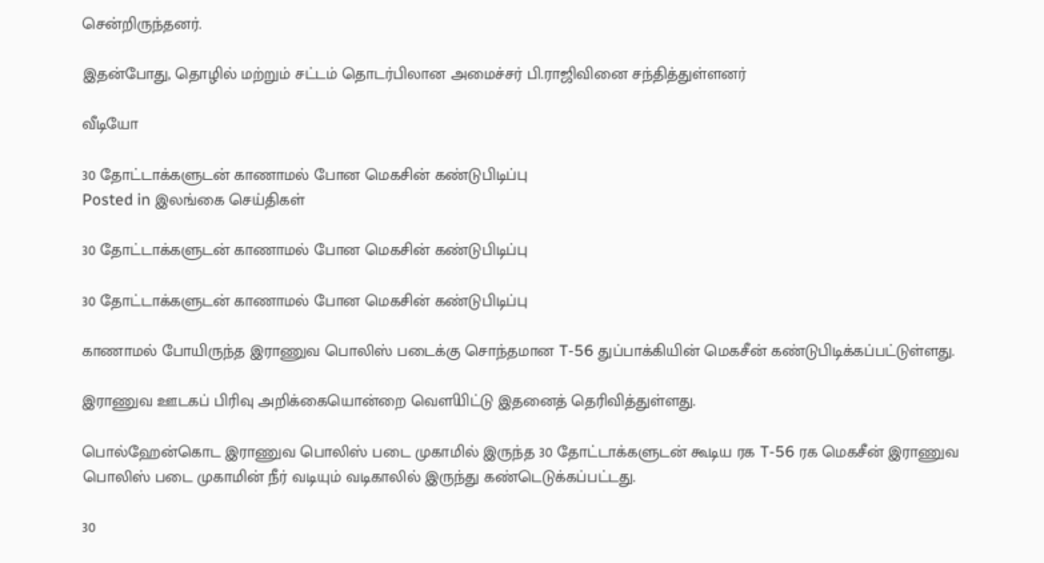சென்றிருந்தனர்.

இதன்போது, தொழில் மற்றும் சட்டம் தொடர்பிலான அமைச்சர் பி.ராஜிவினை சந்தித்துள்ளனர்

வீடியோ

30 தோட்டாக்களுடன் காணாமல் போன மெகசின் கண்டுபிடிப்பு
Posted in இலங்கை செய்திகள்

30 தோட்டாக்களுடன் காணாமல் போன மெகசின் கண்டுபிடிப்பு

30 தோட்டாக்களுடன் காணாமல் போன மெகசின் கண்டுபிடிப்பு

காணாமல் போயிருந்த இராணுவ பொலிஸ் படைக்கு சொந்தமான T-56 துப்பாக்கியின் மெகசீன் கண்டுபிடிக்கப்பட்டுள்ளது.

இராணுவ ஊடகப் பிரிவு அறிக்கையொன்றை வௌியிட்டு இதனைத் தெரிவித்துள்ளது.

பொல்ஹேன்கொட இராணுவ பொலிஸ் படை முகாமில் இருந்த 30 தோட்டாக்களுடன் கூடிய ரக T-56 ரக மெகசீன் இராணுவ பொலிஸ் படை முகாமின் நீர் வடியும் வடிகாலில் இருந்து கண்டெடுக்கப்பட்டது.

30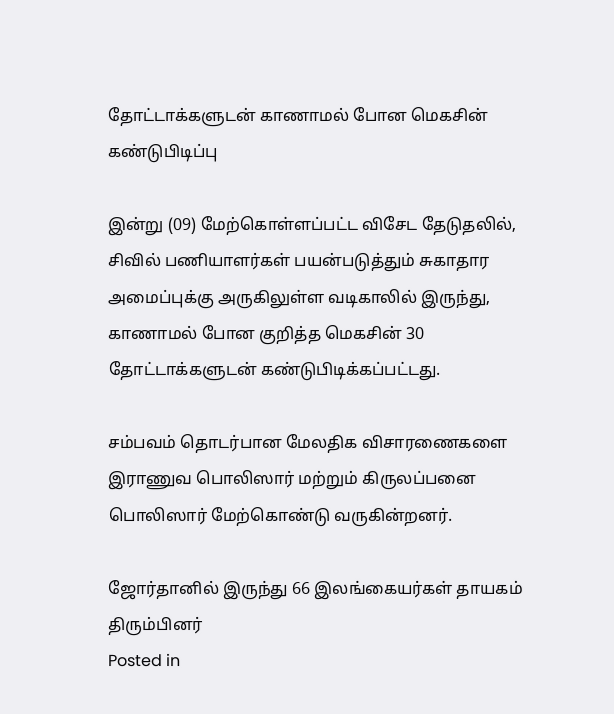தோட்டாக்களுடன் காணாமல் போன மெகசின் கண்டுபிடிப்பு

இன்று (09) மேற்கொள்ளப்பட்ட விசேட தேடுதலில், சிவில் பணியாளர்கள் பயன்படுத்தும் சுகாதார அமைப்புக்கு அருகிலுள்ள வடிகாலில் இருந்து, காணாமல் போன குறித்த மெகசின் 30 தோட்டாக்களுடன் கண்டுபிடிக்கப்பட்டது.

சம்பவம் தொடர்பான மேலதிக விசாரணைகளை இராணுவ பொலிஸார் மற்றும் கிருலப்பனை பொலிஸார் மேற்கொண்டு வருகின்றனர்.

ஜோர்தானில் இருந்து 66 இலங்கையர்கள் தாயகம் திரும்பினர்
Posted in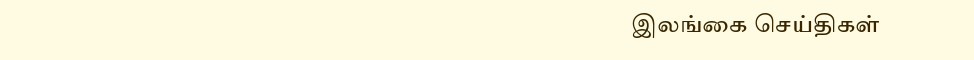இலங்கை செய்திகள்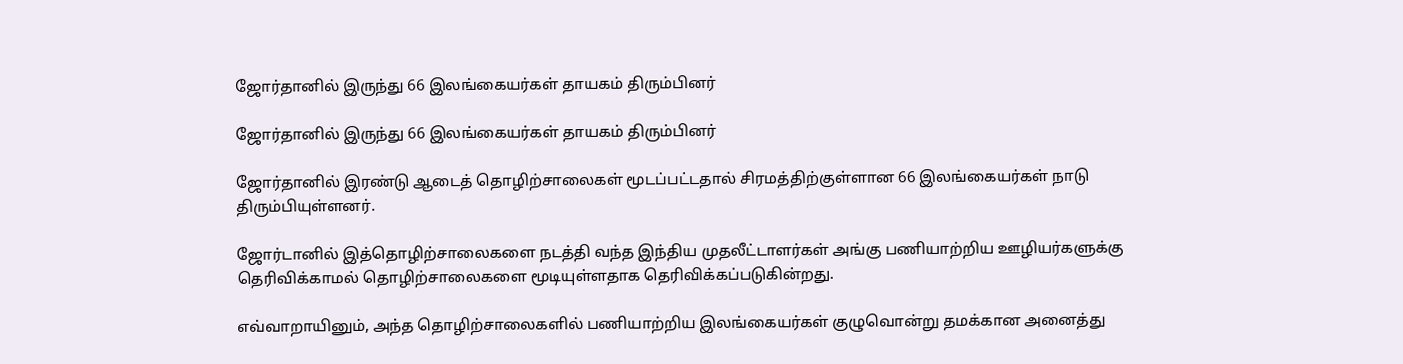ஜோர்தானில் இருந்து 66 இலங்கையர்கள் தாயகம் திரும்பினர்

ஜோர்தானில் இருந்து 66 இலங்கையர்கள் தாயகம் திரும்பினர்

ஜோர்தானில் இரண்டு ஆடைத் தொழிற்சாலைகள் மூடப்பட்டதால் சிரமத்திற்குள்ளான 66 இலங்கையர்கள் நாடு திரும்பியுள்ளனர்.

ஜோர்டானில் இத்தொழிற்சாலைகளை நடத்தி வந்த இந்திய முதலீட்டாளர்கள் அங்கு பணியாற்றிய ஊழியர்களுக்கு தெரிவிக்காமல் தொழிற்சாலைகளை மூடியுள்ளதாக தெரிவிக்கப்படுகின்றது.

எவ்வாறாயினும், அந்த தொழிற்சாலைகளில் பணியாற்றிய இலங்கையர்கள் குழுவொன்று தமக்கான அனைத்து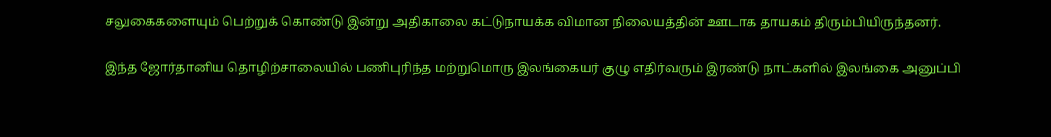சலுகைகளையும் பெற்றுக் கொண்டு இன்று அதிகாலை கட்டுநாயக்க விமான நிலையத்தின் ஊடாக தாயகம் திரும்பியிருந்தனர்.

இந்த ஜோர்தானிய தொழிற்சாலையில் பணிபுரிந்த மற்றுமொரு இலங்கையர் குழு எதிர்வரும் இரண்டு நாட்களில் இலங்கை அனுப்பி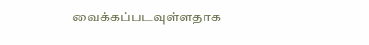வைக்கப்படவுள்ளதாக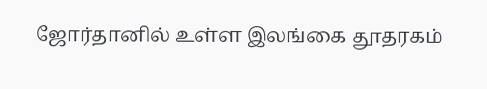ஜோர்தானில் உள்ள இலங்கை தூதரகம்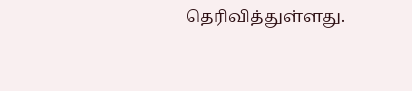தெரிவித்துள்ளது.